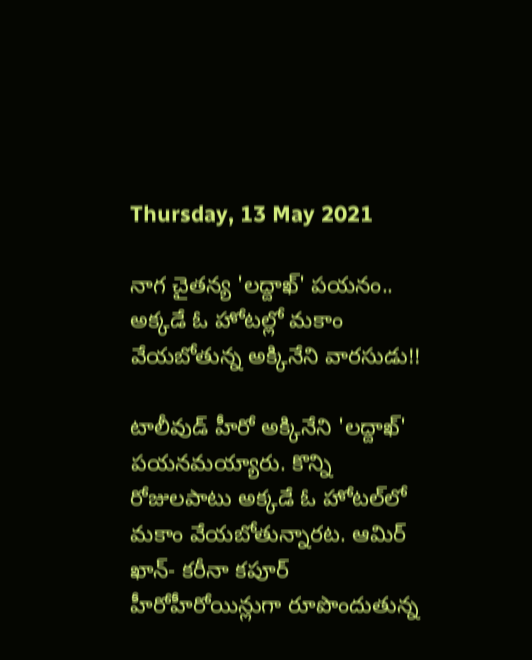Thursday, 13 May 2021

నాగ చైతన్య 'లద్దాఖ్‌' పయనం.. అక్కడే ఓ హోటల్లో మకాం వేయబోతున్న అక్కినేని వారసుడు!!

టాలీవుడ్ హీరో అక్కినేని 'లద్దాఖ్‌' పయనమయ్యారు. కొన్ని రోజులపాటు అక్కడే ఓ హోటల్‌లో మకాం వేయబోతున్నారట. ఆమిర్‌ ఖాన్‌- కరీనా కపూర్‌ హీరోహీరోయిన్లుగా రూపొందుతున్న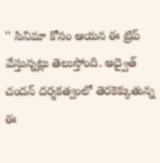'' సినిమా కోసం ఆయన ఈ ట్రిప్ వేస్తున్నట్లు తెలుస్తోంది. అద్వైత్‌ చందన్‌ దర్శకత్వంలో తెరకెక్కుతున్న ఈ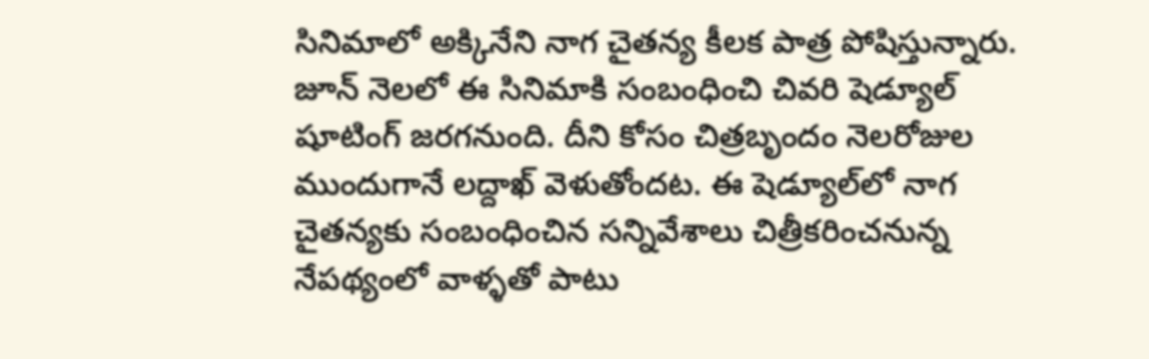సినిమాలో అక్కినేని నాగ చైతన్య కీలక పాత్ర పోషిస్తున్నారు. జూన్‌ నెలలో ఈ సినిమాకి సంబంధించి చివరి షెడ్యూల్‌ షూటింగ్ జరగనుంది. దీని కోసం చిత్రబృందం నెలరోజుల ముందుగానే లద్దాఖ్‌ వెళుతోందట. ఈ షెడ్యూల్‌లో నాగ చైతన్యకు సంబంధించిన సన్నివేశాలు చిత్రీకరించనున్న నేపథ్యంలో వాళ్ళతో పాటు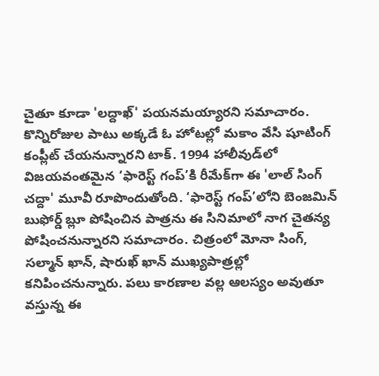చైతూ కూడా 'లద్దాఖ్‌' పయనమయ్యారని సమాచారం. కొన్నిరోజుల పాటు అక్కడే ఓ హోటల్లో మకాం వేసి షూటింగ్ కంప్లీట్ చేయనున్నారని టాక్. 1994 హాలీవుడ్‌లో విజయవంతమైన ‘ఫారెస్ట్‌ గంప్‌’కి రీమేక్‌గా ఈ 'లాల్‌ సింగ్‌ చద్దా' మూవీ రూపొందుతోంది. ‘ఫారెస్ట్ గంప్’లోని బెంజమిన్ బుఫోర్డ్ బ్లూ పోషించిన పాత్రను ఈ సినిమాలో నాగ చైతన్య పోషించనున్నారని సమాచారం. చిత్రంలో మోనా సింగ్‌, సల్మాన్‌ ఖాన్‌, షారుఖ్ ఖాన్‌ ముఖ్యపాత్రల్లో కనిపించనున్నారు. పలు కారణాల వల్ల ఆలస్యం అవుతూ వస్తున్న ఈ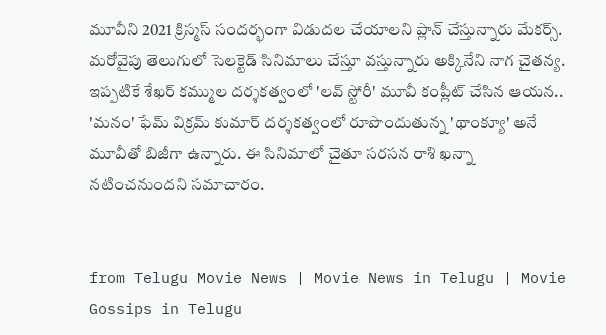మూవీని 2021 క్రిస్మస్ సందర్భంగా విడుదల చేయాలని ప్లాన్ చేస్తున్నారు మేకర్స్. మరోవైపు తెలుగులో సెలక్టెడ్ సినిమాలు చేస్తూ వస్తున్నారు అక్కినేని నాగ చైతన్య. ఇప్పటికే శేఖర్ కమ్ముల దర్శకత్వంలో 'లవ్ స్టోరీ' మూవీ కంప్లీట్ చేసిన ఆయన.. 'మనం' ఫేమ్ విక్రమ్‌ కుమార్‌ దర్శకత్వంలో రూపొందుతున్న 'థాంక్యూ' అనే మూవీతో బిజీగా ఉన్నారు. ఈ సినిమాలో చైతూ సరసన రాశి ఖన్నా నటించనుందని సమాచారం.


from Telugu Movie News | Movie News in Telugu | Movie Gossips in Telugu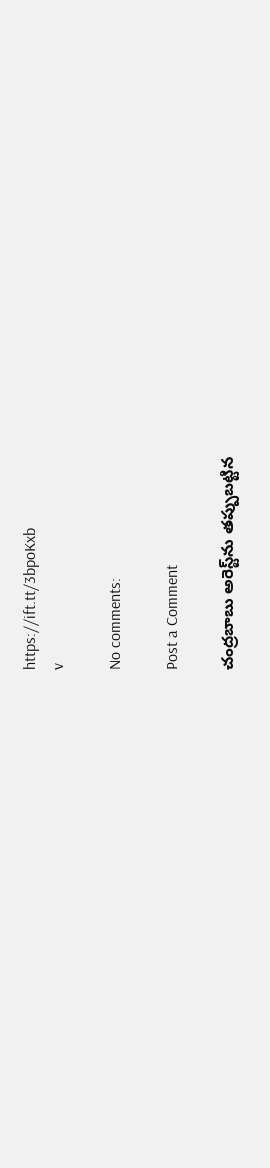https://ift.tt/3bpoKxb
v

No comments:

Post a Comment

చంద్రబాబు అరెస్ట్‌ను తప్పుబట్టిన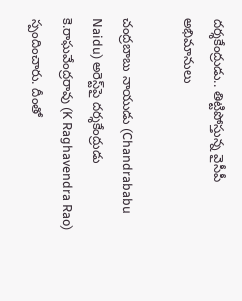దర్శకేంద్రుడు.. తిట్టిపోస్తున్న వైసీపీ అభిమానులు

చంద్రబాబు నాయుడు (Chandrababu Naidu) అరెస్ట్‌పై దర్శకేంద్రుడు కె.రాఘవేంద్రరావు (K Raghavendra Rao) స్పందించారు. దీంతో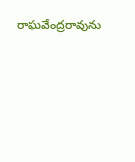రాఘవేంద్రరావును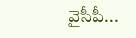వైసీపీ...